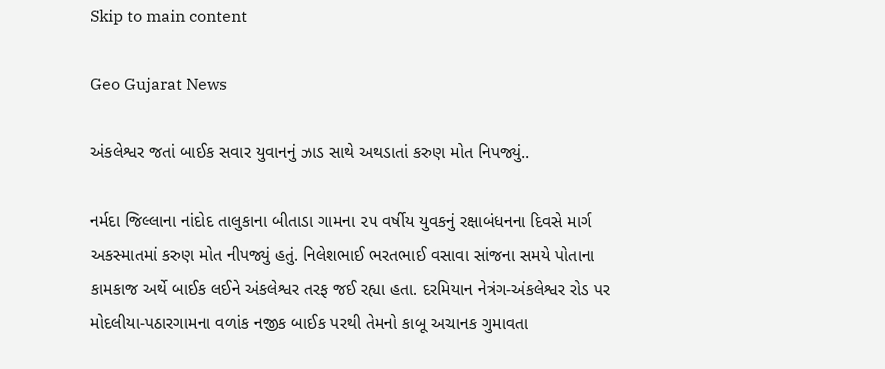Skip to main content

Geo Gujarat News

અંકલેશ્વર જતાં બાઈક સવાર યુવાનનું ઝાડ સાથે અથડાતાં કરુણ મોત નિપજ્યું..

નર્મદા જિલ્લાના નાંદોદ તાલુકાના બીતાડા ગામના ૨૫ વર્ષીય યુવકનું રક્ષાબંધનના દિવસે માર્ગ અકસ્માતમાં કરુણ મોત નીપજ્યું હતું. નિલેશભાઈ ભરતભાઈ વસાવા સાંજના સમયે પોતાના કામકાજ અર્થે બાઈક લઈને અંકલેશ્વર તરફ જઈ રહ્યા હતા. દરમિયાન નેત્રંગ-અંકલેશ્વર રોડ પર મોદલીયા-પઠારગામના વળાંક નજીક બાઈક પરથી તેમનો કાબૂ અચાનક ગુમાવતા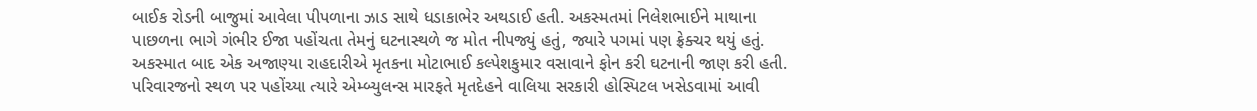બાઈક રોડની બાજુમાં આવેલા પીપળાના ઝાડ સાથે ધડાકાભેર અથડાઈ હતી. અકસ્મતમાં નિલેશભાઈને માથાના પાછળના ભાગે ગંભીર ઈજા પહોંચતા તેમનું ઘટનાસ્થળે જ મોત નીપજ્યું હતું, જ્યારે પગમાં પણ ફ્રેક્ચર થયું હતું. અકસ્માત બાદ એક અજાણ્યા રાહદારીએ મૃતકના મોટાભાઈ કલ્પેશકુમાર વસાવાને ફોન કરી ઘટનાની જાણ કરી હતી. પરિવારજનો સ્થળ પર પહોંચ્યા ત્યારે એમ્બ્યુલન્સ મારફતે મૃતદેહને વાલિયા સરકારી હોસ્પિટલ ખસેડવામાં આવી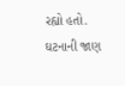રહ્યો હતો. ઘટનાની જાણ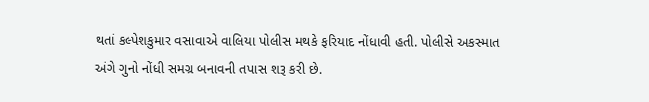થતાં કલ્પેશકુમાર વસાવાએ વાલિયા પોલીસ મથકે ફરિયાદ નોંધાવી હતી. પોલીસે અકસ્માત અંગે ગુનો નોંધી સમગ્ર બનાવની તપાસ શરૂ કરી છે.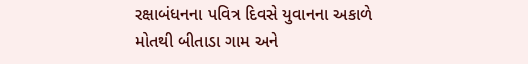રક્ષાબંધનના પવિત્ર દિવસે યુવાનના અકાળે મોતથી બીતાડા ગામ અને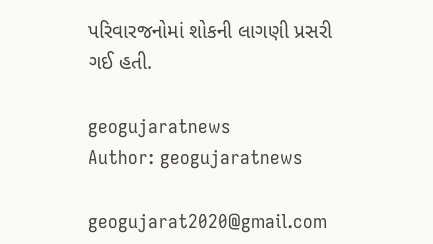પરિવારજનોમાં શોકની લાગણી પ્રસરી ગઈ હતી.

geogujaratnews
Author: geogujaratnews

geogujarat2020@gmail.com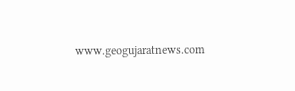www.geogujaratnews.com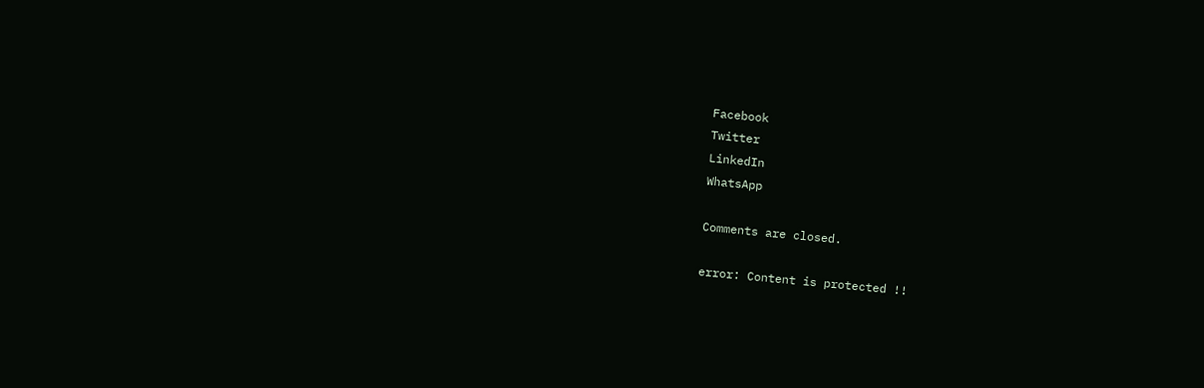Facebook
Twitter
LinkedIn
WhatsApp

Comments are closed.

error: Content is protected !!